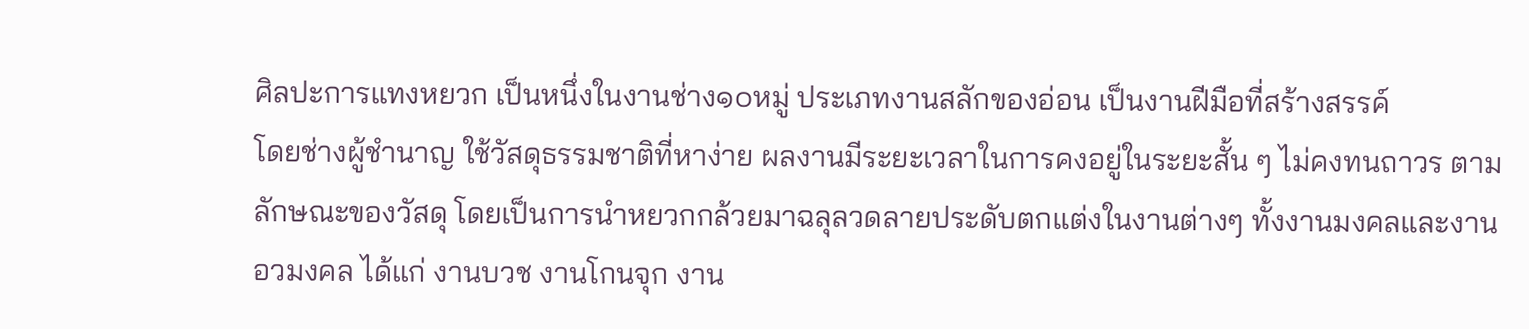ศิลปะการแทงหยวก เป็นหนึ่งในงานช่าง๑๐หมู่ ประเภทงานสลักของอ่อน เป็นงานฝีมือที่สร้างสรรค์
โดยช่างผู้ชำนาญ ใช้วัสดุธรรมชาติที่หาง่าย ผลงานมีระยะเวลาในการคงอยู่ในระยะสั้น ๆ ไม่คงทนถาวร ตาม
ลักษณะของวัสดุ โดยเป็นการนำหยวกกล้วยมาฉลุลวดลายประดับตกแต่งในงานต่างๆ ทั้งงานมงคลและงาน
อวมงคล ได้แก่ งานบวช งานโกนจุก งาน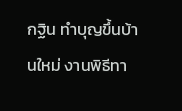กฐิน ทำบุญขึ้นบ้านใหม่ งานพิธีทา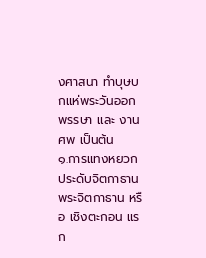งศาสนา ทำบุษบกแห่พระวันออก
พรรษา และ งานศพ เป็นต้น
๑.การแทงหยวกประดับจิตกาธาน
พระจิตกาธาน หรือ เชิงตะกอน แรก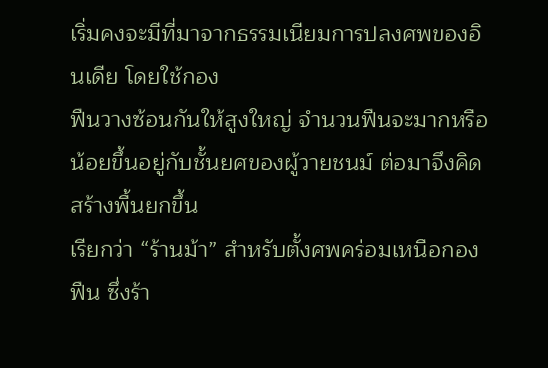เริ่มคงจะมีที่มาจากธรรมเนียมการปลงศพของอินเดีย โดยใช้กอง
ฟืนวางซ้อนกันให้สูงใหญ่ จำนวนฟืนจะมากหรือน้อยขึ้นอยู่กับชั้นยศของผู้วายชนม์ ต่อมาจึงคิดสร้างพื้นยกขึ้น
เรียกว่า “ร้านม้า” สำหรับตั้งศพคร่อมเหนือกองฟืน ซึ่งร้า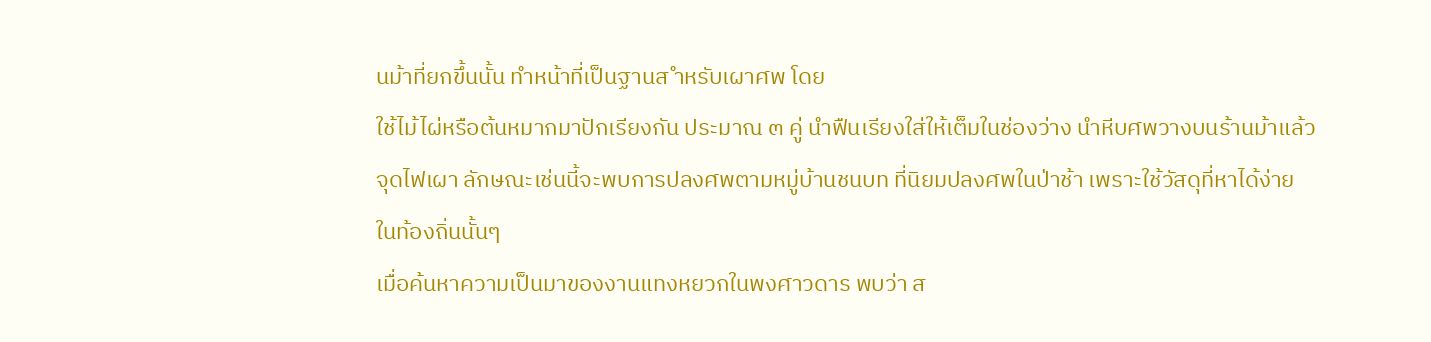นม้าที่ยกขึ้นนั้น ทำหน้าที่เป็นฐานส ำหรับเผาศพ โดย
ใช้ไม้ไผ่หรือต้นหมากมาปักเรียงกัน ประมาณ ๓ คู่ นำฟืนเรียงใส่ให้เต็มในช่องว่าง นำหีบศพวางบนร้านม้าแล้ว
จุดไฟเผา ลักษณะเช่นนี้จะพบการปลงศพตามหมู่บ้านชนบท ที่นิยมปลงศพในป่าช้า เพราะใช้วัสดุที่หาได้ง่าย
ในท้องถิ่นนั้นๆ
เมื่อค้นหาความเป็นมาของงานแทงหยวกในพงศาวดาร พบว่า ส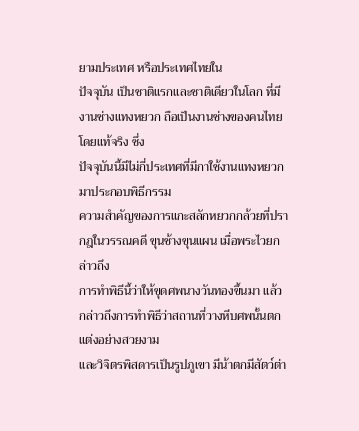ยามประเทศ หรือประเทศไทยใน
ปัจจุบัน เป็นชาติแรกและชาติเดียวในโลก ที่มีงานช่างแทงหยวก ถือเป็นงานช่างของคนไทยโดยแท้จริง ซึ่ง
ปัจจุบันนี้มีไม่กี่ประเทศที่มีกาใช้งานแทงหยวกมาประกอบพิธีกรรม
ความสำคัญของการแกะสลักหยวกกล้วยที่ปรากฎในวรรณคดี ขุนช้างขุนแผน เมื่อพระไวยกล่าวถึง
การทำพิธีนี้ว่าให้ขุดศพนางวันทองขึ้นมา แล้วกล่าวถึงการทำพิธีว่าสถานที่วางหีบศพนั้นตกแต่งอย่างสวยงาม
เเละวิจิตรพิสดารเป็นรูปภูเขา มีน้าตกมีสัตว์ต่า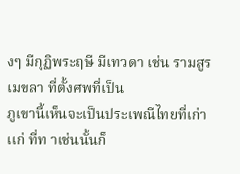งๆ มีกุฏิพระฤษี มีเทวดา เช่น รามสูร เมขลา ที่ตั้งศพที่เป็น
ภูเขานี้เห็นจะเป็นประเพณีไทยที่เก่าเเก่ ที่ท าเช่นนั้นก็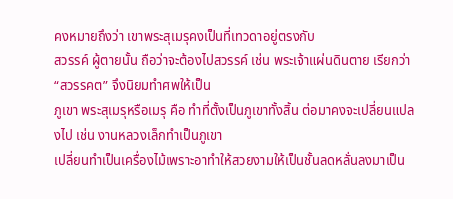คงหมายถึงว่า เขาพระสุเมรุคงเป็นที่เทวดาอยู่ตรงกับ
สวรรค์ ผู้ตายนั้น ถือว่าจะต้องไปสวรรค์ เช่น พระเจ้าแผ่นดินตาย เรียกว่า “สวรรคต” จึงนิยมทำศพให้เป็น
ภูเขา พระสุเมรุหรือเมรุ คือ ทำที่ตั้งเป็นภูเขาทั้งสิ้น ต่อมาคงจะเปลี่ยนแปลงไป เช่น งานหลวงเล็กทำเป็นภูเขา
เปลี่ยนทำเป็นเครื่องไม้เพราะอาทำให้สวยงามให้เป็นชั้นลดหลั่นลงมาเป็น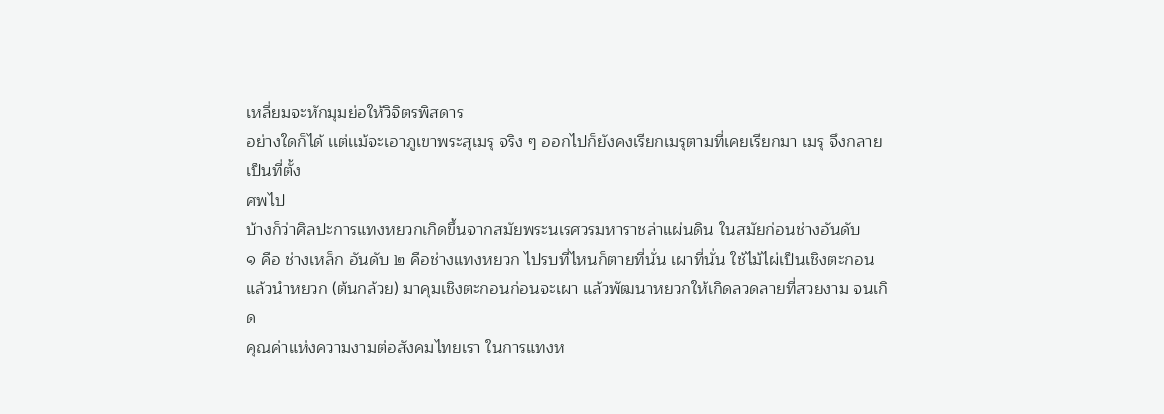เหลี่ยมจะหักมุมย่อให้วิจิตรพิสดาร
อย่างใดก็ได้ เเต่เเม้จะเอาภูเขาพระสุเมรุ จริง ๆ ออกไปก็ยังคงเรียกเมรุตามที่เคยเรียกมา เมรุ จึงกลายเป็นที่ตั้ง
ศพไป
บ้างก็ว่าศิลปะการแทงหยวกเกิดขึ้นจากสมัยพระนเรศวรมหาราชล่าแผ่นดิน ในสมัยก่อนช่างอันดับ
๑ คือ ช่างเหล็ก อันดับ ๒ คือช่างแทงหยวก ไปรบที่ไหนก็ตายที่นั่น เผาที่นั่น ใช้ไม้ไผ่เป็นเชิงตะกอน
แล้วนำหยวก (ต้นกล้วย) มาคุมเชิงตะกอนก่อนจะเผา แล้วพัฒนาหยวกให้เกิดลวดลายที่สวยงาม จนเกิด
คุณค่าแห่งความงามต่อสังคมไทยเรา ในการแทงห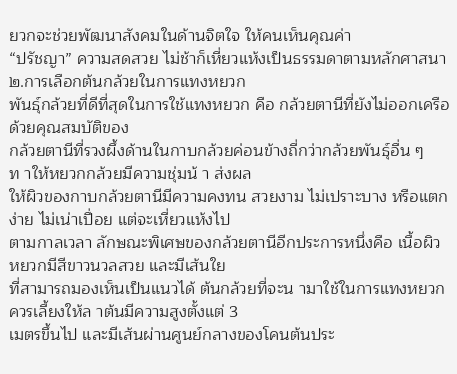ยวกจะช่วยพัฒนาสังคมในด้านจิตใจ ให้คนเห็นคุณค่า
“ปรัชญา” ความสดสวย ไม่ช้าก็เหี่ยวแห้งเป็นธรรมดาตามหลักศาสนา
๒.การเลือกต้นกล้วยในการแทงหยวก
พันธุ์กล้วยที่ดีที่สุดในการใช้แทงหยวก คือ กล้วยตานีที่ยังไม่ออกเครือ ด้วยคุณสมบัติของ
กล้วยตานีที่รวงผึ้งด้านในกาบกล้วยค่อนข้างถี่กว่ากล้วยพันธุ์อื่น ๆ ท าให้หยวกกล้วยมีความชุ่มน้ า ส่งผล
ให้ผิวของกาบกล้วยตานีมีความคงทน สวยงาม ไม่เปราะบาง หรือแตกง่าย ไม่เน่าเปื่อย แต่จะเหี่ยวแห้งไป
ตามกาลเวลา ลักษณะพิเศษของกล้วยตานีอีกประการหนึ่งคือ เนื้อผิวหยวกมีสีขาวนวลสวย และมีเส้นใย
ที่สามารถมองเห็นเป็นแนวได้ ต้นกล้วยที่จะน ามาใช้ในการแทงหยวก ควรเลี้ยงให้ล าต้นมีความสูงตั้งแต่ 3
เมตรขึ้นไป และมีเส้นผ่านศูนย์กลางของโคนต้นประ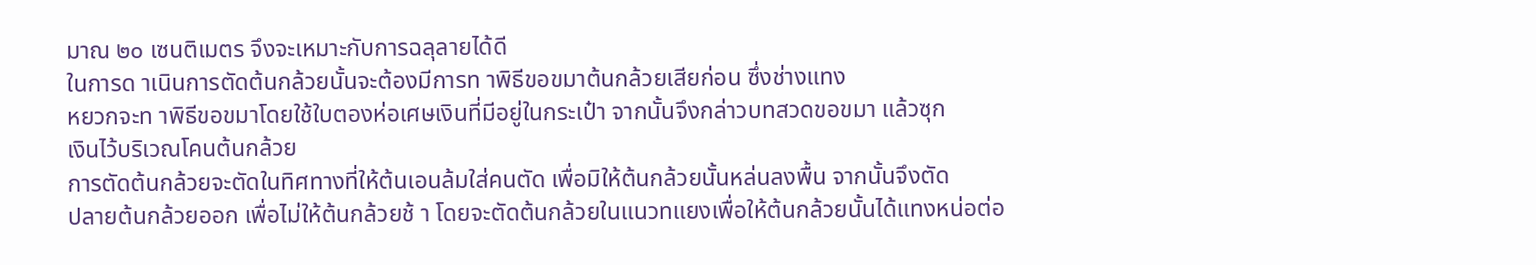มาณ ๒๐ เซนติเมตร จึงจะเหมาะกับการฉลุลายได้ดี
ในการด าเนินการตัดต้นกล้วยนั้นจะต้องมีการท าพิธีขอขมาต้นกล้วยเสียก่อน ซึ่งช่างแทง
หยวกจะท าพิธีขอขมาโดยใช้ใบตองห่อเศษเงินที่มีอยู่ในกระเป๋า จากนั้นจึงกล่าวบทสวดขอขมา แล้วซุก
เงินไว้บริเวณโคนต้นกล้วย
การตัดต้นกล้วยจะตัดในทิศทางที่ให้ต้นเอนล้มใส่คนตัด เพื่อมิให้ต้นกล้วยนั้นหล่นลงพื้น จากนั้นจึงตัด
ปลายต้นกล้วยออก เพื่อไม่ให้ต้นกล้วยช้ า โดยจะตัดต้นกล้วยในแนวทแยงเพื่อให้ต้นกล้วยนั้นได้แทงหน่อต่อ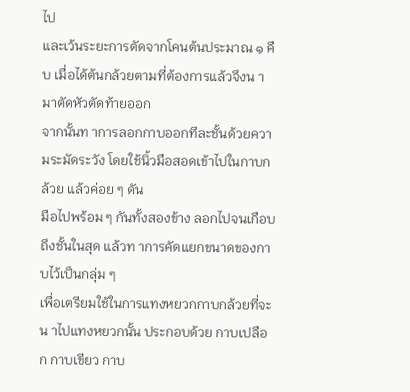ไป
และเว้นระยะการตัดจากโคนต้นประมาณ ๑ คืบ เมื่อได้ต้นกล้วยตามที่ต้องการแล้วจึงน ามาตัดหัวตัดท้ายออก
จากนั้นท าการลอกกาบออกทีละชั้นด้วยความระมัดระวัง โดยใช้นิ้วมือสอดเข้าไปในกาบกล้วย แล้วค่อย ๆ ดัน
มือไปพร้อม ๆ กันทั้งสองข้าง ลอกไปจนเกือบถึงชั้นในสุด แล้วท าการคัดแยกขนาดของกาบไว้เป็นกลุ่ม ๆ
เพื่อเตรียมใช้ในการแทงหยวกกาบกล้วยที่จะน าไปแทงหยวกนั้น ประกอบด้วย กาบเปลือก กาบเขียว กาบ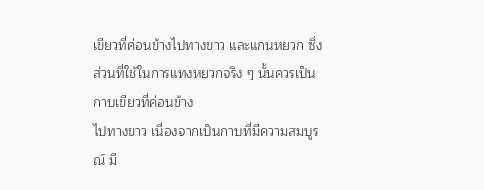เขียวที่ค่อนข้างไปทางขาว และแกนหยวก ซึ่งส่วนที่ใช้ในการแทงหยวกจริง ๆ นั้นควรเป็นกาบเขียวที่ค่อนข้าง
ไปทางขาว เนื่องจากเป็นกาบที่มีความสมบูรณ์ มี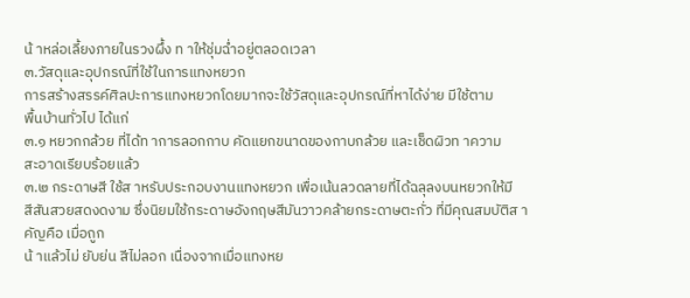น้ าหล่อเลี้ยงภายในรวงผึ้ง ท าให้ชุ่มฉ่ำอยู่ตลอดเวลา
๓.วัสดุและอุปกรณ์ที่ใช้ในการแทงหยวก
การสร้างสรรค์ศิลปะการแทงหยวกโดยมากจะใช้วัสดุและอุปกรณ์ที่หาได้ง่าย มีใช้ตาม
พื้นบ้านทั่วไป ได้แก่
๓.๑ หยวกกล้วย ที่ได้ท าการลอกกาบ คัดแยกขนาดของกาบกล้วย และเช็ดผิวท าความ
สะอาดเรียบร้อยแล้ว
๓.๒ กระดาษสี ใช้ส าหรับประกอบงานแทงหยวก เพื่อเน้นลวดลายที่ได้ฉลุลงบนหยวกให้มี
สีสันสวยสดงดงาม ซึ่งนิยมใช้กระดาษอังกฤษสีมันวาวคล้ายกระดาษตะกั่ว ที่มีคุณสมบัติส าคัญคือ เมื่อถูก
น้ าแล้วไม่ ยับย่น สีไม่ลอก เนื่องจากเมื่อแทงหย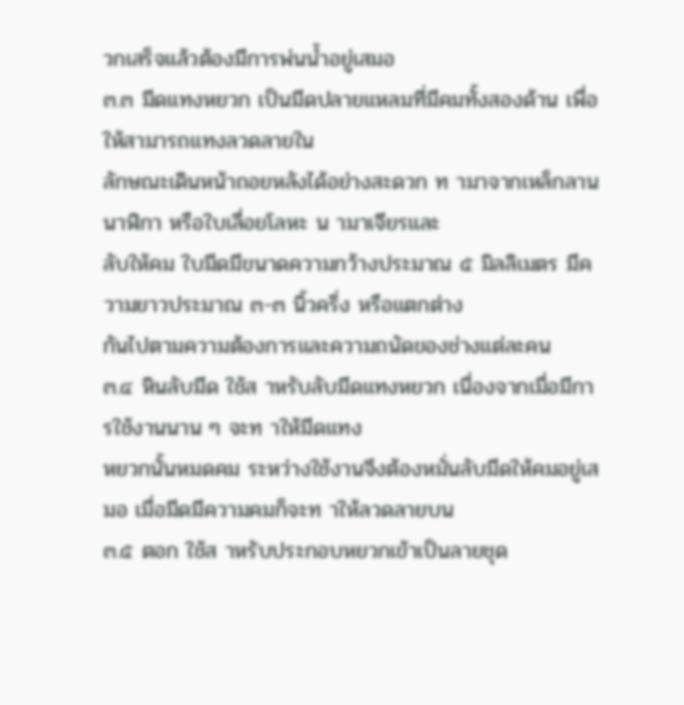วกเสร็จแล้วต้องมีการพ่นน้ำอยู่เสมอ
๓.๓ มีดแทงหยวก เป็นมีดปลายแหลมที่มีคมทั้งสองด้าน เพื่อให้สามารถแทงลวดลายใน
ลักษณะเดินหน้าถอยหลังได้อย่างสะดวก ท ามาจากเหล็กลานนาฬิกา หรือใบเลื่อยโลหะ น ามาเจียรและ
ลับให้คม ใบมีดมีขนาดความกว้างประมาณ ๕ มิลลิเมตร มีความยาวประมาณ ๓-๓ นิ้วครึ่ง หรือแตกต่าง
กันไปตามความต้องการและความถนัดของช่างแต่ละคน
๓.๔ หินลับมีด ใช้ส าหรับลับมีดแทงหยวก เนื่องจากเมื่อมีการใช้งานนาน ๆ จะท าให้มีดแทง
หยวกนั้นหมดคม ระหว่างใช้งานจึงต้องหมั่นลับมีดให้คมอยู่เสมอ เมื่อมีดมีความคมก็จะท าให้ลวดลายบน
๓.๕ ตอก ใช้ส าหรับประกอบหยวกเข้าเป็นลายชุด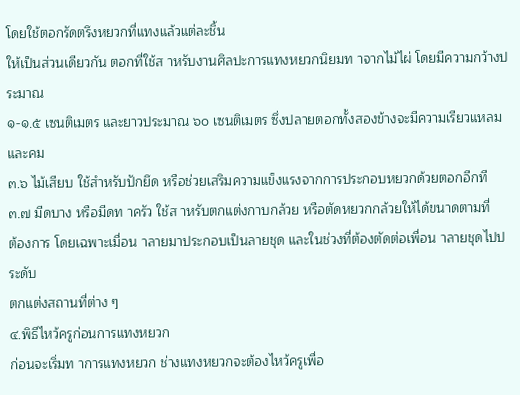โดยใช้ตอกรัดตรึงหยวกที่แทงแล้วแต่ละชิ้น
ให้เป็นส่วนเดียวกัน ตอกที่ใช้ส าหรับงานศิลปะการแทงหยวกนิยมท าจากไม้ไผ่ โดยมีความกว้างประมาณ
๑-๑.๕ เซนติเมตร และยาวประมาณ ๖๐ เซนติเมตร ซึ่งปลายตอกทั้งสองข้างจะมีความเรียวแหลมและคม
๓.๖ ไม้เสียบ ใช้สำหรับปักยึด หรือช่วยเสริมความแข็งแรงจากการประกอบหยวกด้วยตอกอีกที
๓.๗ มีดบาง หรือมีดท าครัว ใช้ส าหรับตกแต่งกาบกล้วย หรือตัดหยวกกล้วยให้ได้ขนาดตามที่
ต้องการ โดยเฉพาะเมื่อน าลายมาประกอบเป็นลายชุด และในช่วงที่ต้องตัดต่อเพื่อน าลายชุดไปประดับ
ตกแต่งสถานที่ต่าง ๆ
๔.พิธีไหว้ครูก่อนการแทงหยวก
ก่อนจะเริ่มท าการแทงหยวก ช่างแทงหยวกจะต้องไหว้ครูเพื่อ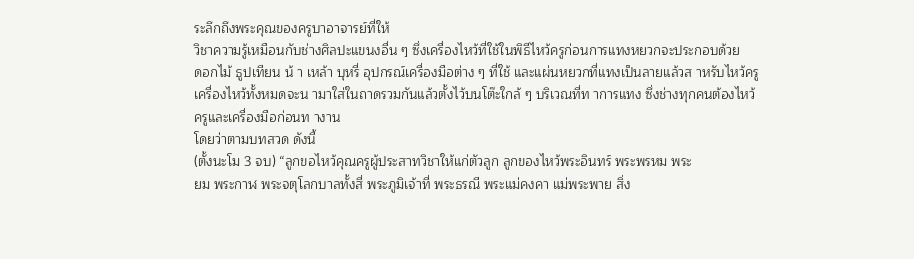ระลึกถึงพระคุณของครูบาอาจารย์ที่ให้
วิชาความรู้เหมือนกับช่างศิลปะแขนงอื่น ๆ ซึ่งเครื่องไหว้ที่ใช้ในพิธีไหว้ครูก่อนการแทงหยวกจะประกอบด้วย
ดอกไม้ ธูปเทียน น้ า เหล้า บุหรี่ อุปกรณ์เครื่องมือต่าง ๆ ที่ใช้ และแผ่นหยวกที่แทงเป็นลายแล้วส าหรับไหว้ครู
เครื่องไหว้ทั้งหมดจะน ามาใส่ในถาดรวมกันแล้วตั้งไว้บนโต๊ะใกล้ ๆ บริเวณที่ท าการแทง ซึ่งช่างทุกคนต้องไหว้
ครูและเครื่องมือก่อนท างาน
โดยว่าตามบทสวด ดังนี้
(ตั้งนะโม 3 จบ) “ลูกขอไหว้คุณครูผู้ประสาทวิชาให้แก่ตัวลูก ลูกของไหว้พระอินทร์ พระพรหม พระ
ยม พระกาฬ พระจตุโลกบาลทั้งสี่ พระภูมิเจ้าที่ พระธรณี พระแม่คงคา แม่พระพาย สิ่ง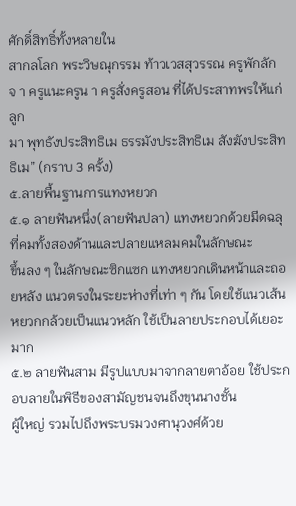ศักดิ์สิทธิ์ทั้งหลายใน
สากลโลก พระวิษณุกรรม ท้าวเวสสุวรรณ ครูพักลักจ า ครูแนะครูน า ครูสั่งครูสอน ที่ได้ประสาทพรให้แก่ลูก
มา พุทธังประสิทธิเม ธรรมังประสิทธิเม สังฆังประสิทธิเม” (กราบ 3 ครั้ง)
๕.ลายพื้นฐานการแทงหยวก
๕.๑ ลายฟันหนึ่ง(ลายฟันปลา) แทงหยวกด้วยมีดฉลุที่คมทั้งสองด้านและปลายแหลมคมในลักษณะ
ขึ้นลง ๆ ในลักษณะซิกแซก แทงหยวกเดินหน้าและถอยหลัง แนวตรงในระยะห่างที่เท่า ๆ กัน โดยใช้แนวเส้น
หยวกกล้วยเป็นแนวหลัก ใช้เป็นลายประกอบได้เยอะมาก
๕.๒ ลายฟันสาม มีรูปแบบมาจากลายตาอ้อย ใช้ประกอบลายในพิธีของสามัญชนจนถึงขุนนางชั้น
ผู้ใหญ่ รวมไปถึงพระบรมวงศานุวงศ์ด้วย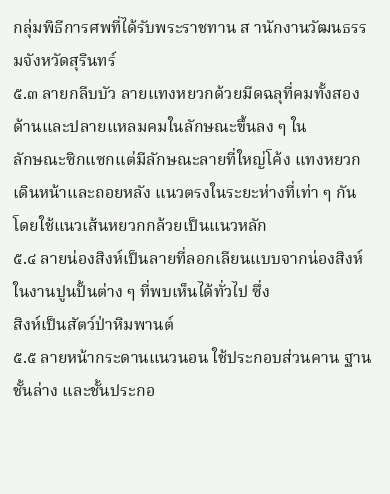กลุ่มพิธีการศพที่ได้รับพระราชทาน ส านักงานวัฒนธรรมจังหวัดสุรินทร์
๕.๓ ลายกลีบบัว ลายแทงหยวกด้วยมีดฉลุที่คมทั้งสองด้านและปลายแหลมคมในลักษณะขึ้นลง ๆ ใน
ลักษณะซิกแซกแต่มีลักษณะลายที่ใหญ่โค้ง แทงหยวกเดินหน้าและถอยหลัง แนวตรงในระยะห่างที่เท่า ๆ กัน
โดยใช้แนวเส้นหยวกกล้วยเป็นแนวหลัก
๕.๔ ลายน่องสิงห์เป็นลายที่ลอกเลียนแบบจากน่องสิงห์ในงานปูนปั้นต่าง ๆ ที่พบเห็นได้ทั่วไป ซึ่ง
สิงห์เป็นสัตว์ป่าหิมพานต์
๕.๕ ลายหน้ากระดานแนวนอน ใช้ประกอบส่วนคาน ฐานชั้นล่าง และชั้นประกอ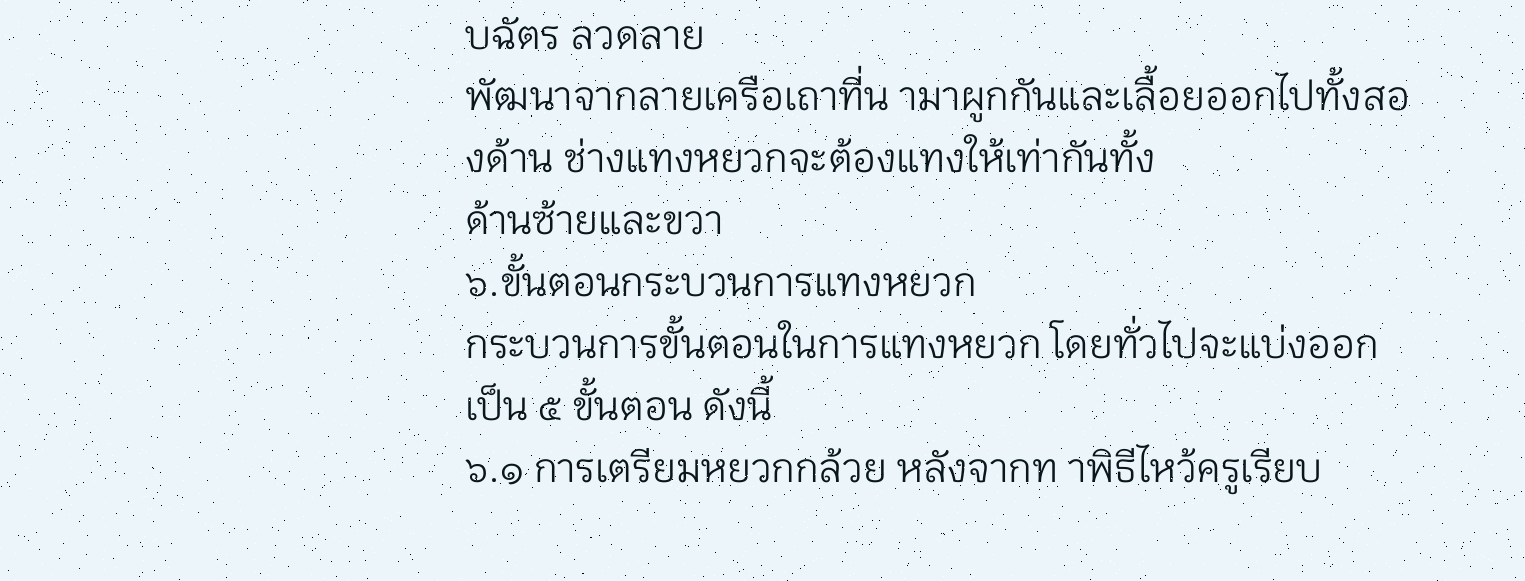บฉัตร ลวดลาย
พัฒนาจากลายเครือเถาที่น ามาผูกกันและเลื้อยออกไปทั้งสองด้าน ช่างแทงหยวกจะต้องแทงให้เท่ากันทั้ง
ด้านซ้ายและขวา
๖.ขั้นตอนกระบวนการแทงหยวก
กระบวนการขั้นตอนในการแทงหยวก โดยทั่วไปจะแบ่งออกเป็น ๕ ขั้นตอน ดังนี้
๖.๑ การเตรียมหยวกกล้วย หลังจากท าพิธีไหว้ครูเรียบ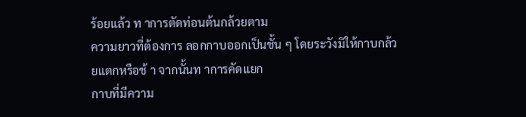ร้อยแล้ว ท าการตัดท่อนต้นกล้วยตาม
ความยาวที่ต้องการ ลอกกาบออกเป็นชั้น ๆ โดยระวังมิให้กาบกล้วยแตกหรือช้ า จากนั้นท าการคัดแยก
กาบที่มีความ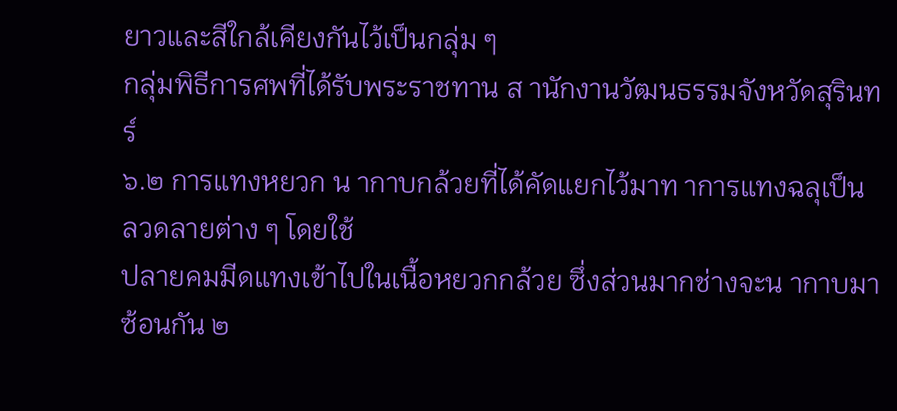ยาวและสีใกล้เคียงกันไว้เป็นกลุ่ม ๆ
กลุ่มพิธีการศพที่ได้รับพระราชทาน ส านักงานวัฒนธรรมจังหวัดสุรินทร์
๖.๒ การแทงหยวก น ากาบกล้วยที่ได้คัดแยกไว้มาท าการแทงฉลุเป็นลวดลายต่าง ๆ โดยใช้
ปลายคมมีดแทงเข้าไปในเนื้อหยวกกล้วย ซึ่งส่วนมากช่างจะน ากาบมาซ้อนกัน ๒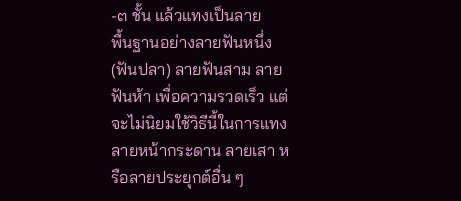-๓ ชั้น แล้วแทงเป็นลาย
พื้นฐานอย่างลายฟันหนึ่ง(ฟันปลา) ลายฟันสาม ลายฟันห้า เพื่อความรวดเร็ว แต่จะไม่นิยมใช้วิธีนี้ในการแทง
ลายหน้ากระดาน ลายเสา หรือลายประยุกต์อื่น ๆ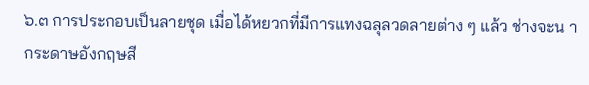๖.๓ การประกอบเป็นลายชุด เมื่อได้หยวกที่มีการแทงฉลุลวดลายต่าง ๆ แล้ว ช่างจะน า
กระดาษอังกฤษสี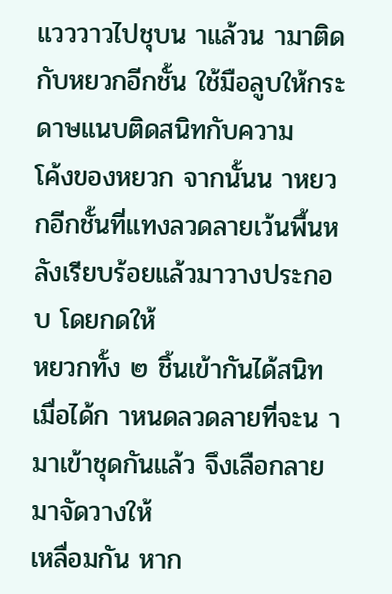แวววาวไปชุบน าแล้วน ามาติดกับหยวกอีกชั้น ใช้มือลูบให้กระดาษแนบติดสนิทกับความ
โค้งของหยวก จากนั้นน าหยวกอีกชั้นที่แทงลวดลายเว้นพื้นหลังเรียบร้อยแล้วมาวางประกอบ โดยกดให้
หยวกทั้ง ๒ ชิ้นเข้ากันได้สนิท เมื่อได้ก าหนดลวดลายที่จะน ามาเข้าชุดกันแล้ว จึงเลือกลายมาจัดวางให้
เหลื่อมกัน หาก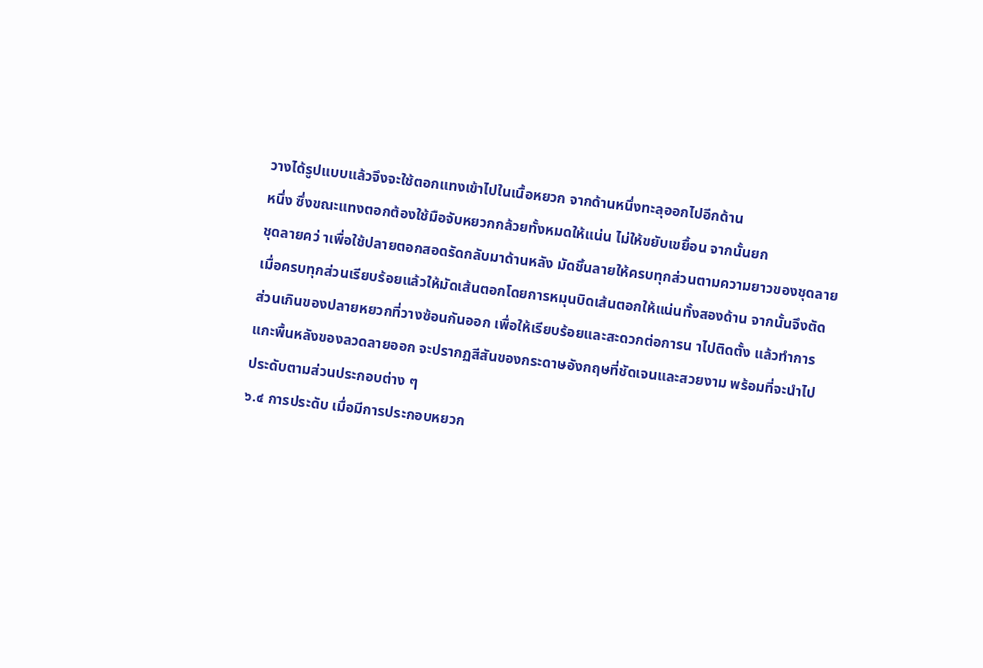วางได้รูปแบบแล้วจึงจะใช้ตอกแทงเข้าไปในเนื้อหยวก จากด้านหนึ่งทะลุออกไปอีกด้าน
หนึ่ง ซึ่งขณะแทงตอกต้องใช้มือจับหยวกกล้วยทั้งหมดให้แน่น ไม่ให้ขยับเขยื้อน จากนั้นยก
ชุดลายคว่ าเพื่อใช้ปลายตอกสอดรัดกลับมาด้านหลัง มัดชิ้นลายให้ครบทุกส่วนตามความยาวของชุดลาย
เมื่อครบทุกส่วนเรียบร้อยแล้วให้มัดเส้นตอกโดยการหมุนบิดเส้นตอกให้แน่นทั้งสองด้าน จากนั้นจึงตัด
ส่วนเกินของปลายหยวกที่วางซ้อนกันออก เพื่อให้เรียบร้อยและสะดวกต่อการน าไปติดตั้ง แล้วทำการ
แกะพื้นหลังของลวดลายออก จะปรากฏสีสันของกระดาษอังกฤษที่ชัดเจนและสวยงาม พร้อมที่จะนำไป
ประดับตามส่วนประกอบต่าง ๆ
๖.๔ การประดับ เมื่อมีการประกอบหยวก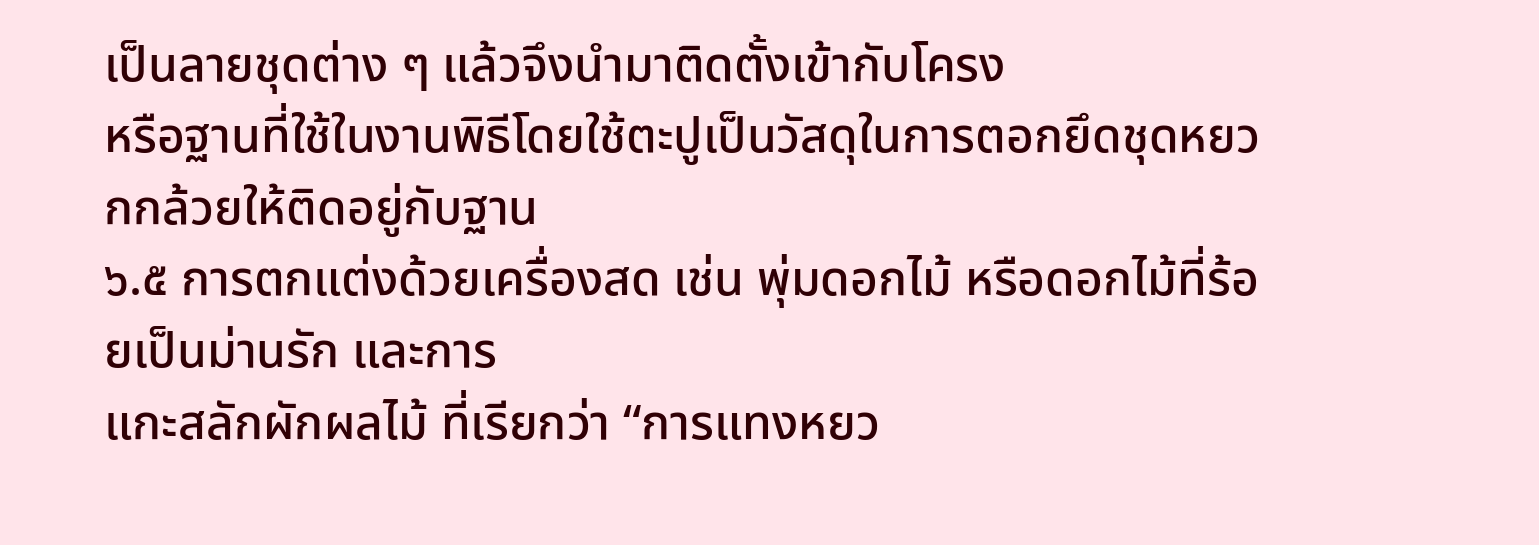เป็นลายชุดต่าง ๆ แล้วจึงนำมาติดตั้งเข้ากับโครง
หรือฐานที่ใช้ในงานพิธีโดยใช้ตะปูเป็นวัสดุในการตอกยึดชุดหยวกกล้วยให้ติดอยู่กับฐาน
๖.๕ การตกแต่งด้วยเครื่องสด เช่น พุ่มดอกไม้ หรือดอกไม้ที่ร้อยเป็นม่านรัก และการ
แกะสลักผักผลไม้ ที่เรียกว่า “การแทงหยว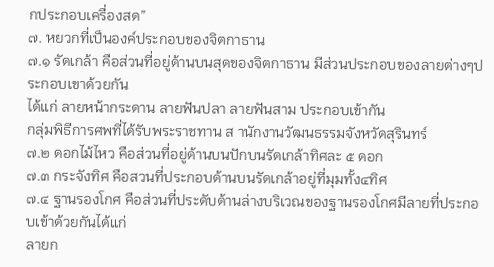กประกอบเครื่องสด”
๗. หยวกที่เป็นองค์ประกอบของจิตกาธาน
๗.๑ รัดเกล้า คือส่วนที่อยู่ด้านบนสุดของจิตกาธาน มีส่วนประกอบของลายต่างๆประกอบเขาด้วยกัน
ได้แก่ ลายหน้ากระดาน ลายฟันปลา ลายฟันสาม ประกอบเข้ากัน
กลุ่มพิธีการศพที่ได้รับพระราชทาน ส านักงานวัฒนธรรมจังหวัดสุรินทร์
๗.๒ ดอกไม้ไหว คือส่วนที่อยู่ด้านบนปักบนรัดเกล้าทิศละ ๕ ดอก
๗.๓ กระจังทิศ คือสวนที่ประกอบด้านบนรัดเกล้าอยู่ที่มุมทั้ง๔ทิศ
๗.๔ ฐานรองโกศ คือส่วนที่ประดับด้านล่างบริเวณของฐานรองโกศมีลายที่ประกอบเข้าด้วยกันได้แก่
ลายก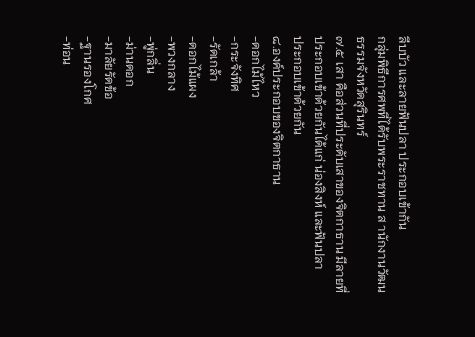ลีบบัว และลายฟันปลา ประกอบเข้ากัน
กลุ่มพิธีการศพที่ได้รับพระราชทาน ส านักงานวัฒนธรรมจังหวัดสุรินทร์
๗.๕ เสา คือส่วนที่ประดับเสาของจิตกาธาน มีลายที่ประกอบเข้าด้วยกันได้แก่ น่องสิงห์ และฟันปลา
ประกอบเข้าด้วยกัน
๘.องค์ประกอบของจิตกาธาน
-ดอกไม้ไหว
-กระจังทิศ
-รัดเกล้า
-ดอกไม้แผง
-พวงกลาง
-พู่กลิ่น
-ม่านดอก
-มาลัยรัดข้อ
-ฐานรองโกศ
-ท่อน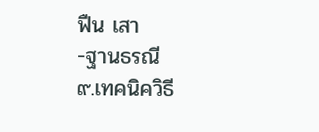ฟืน เสา
-ฐานธรณี
๙.เทคนิควิธี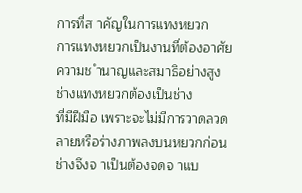การที่ส าคัญในการแทงหยวก
การแทงหยวกเป็นงานที่ต้องอาศัยความช ำนาญและสมาธิอย่างสูง ช่างแทงหยวกต้องเป็นช่าง
ที่มีฝีมือ เพราะจะไม่มีการวาดลวดลายหรือร่างภาพลงบนหยวกก่อน ช่างจึงจ าเป็นต้องจดจ าแบ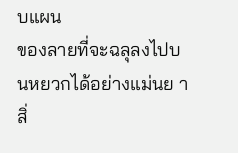บแผน
ของลายที่จะฉลุลงไปบนหยวกได้อย่างแม่นย า สิ่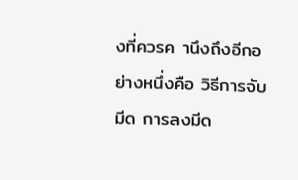งที่ควรค านึงถึงอีกอย่างหนึ่งคือ วิธีการจับมีด การลงมีด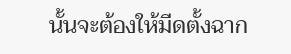นั้นจะต้องให้มีดตั้งฉาก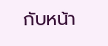กับหน้า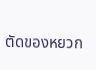ตัดของหยวก